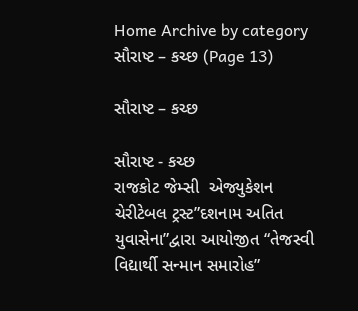Home Archive by category સૌરાષ્ટ – કચ્છ (Page 13)

સૌરાષ્ટ – કચ્છ

સૌરાષ્ટ - કચ્છ
રાજકોટ જેમ્સી  એજ્યુકેશન ચેરીટેબલ ટ્રસ્ટ”દશનામ અતિત યુવાસેના”દ્વારા આયોજીત “તેજસ્વી વિદ્યાર્થી સન્માન સમારોહ”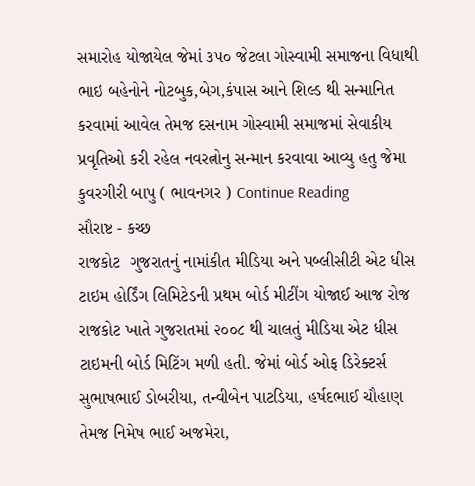સમારોહ યોજાયેલ જેમાં ૩૫૦ જેટલા ગોસ્વામી સમાજના વિધાથી ભાઇ બહેનોને નોટબુક,બેગ,કંપાસ આને શિલ્ડ થી સન્માનિત કરવામાં આવેલ તેમજ દસનામ ગોસ્વામી સમાજમાં સેવાકીય પ્રવૃતિઓ કરી રહેલ નવરત્નોનુ સન્માન કરવાવા આવ્યુ હતુ જેમા કુવરગીરી બાપુ ( ભાવનગર ) Continue Reading
સૌરાષ્ટ - કચ્છ
રાજકોટ  ગુજરાતનું નામાંકીત મીડિયા અને પબ્લીસીટી એટ ધીસ ટાઇમ હોર્ડિંગ લિમિટેડની પ્રથમ બોર્ડ મીટીંગ યોજાઈ આજ રોજ રાજકોટ ખાતે ગુજરાતમાં ૨૦૦૮ થી ચાલતું મીડિયા એટ ધીસ ટાઇમની બોર્ડ મિટિંગ મળી હતી. જેમાં બોર્ડ ઓફ ડિરેક્ટર્સ સુભાષભાઈ ડોબરીયા, તન્વીબેન પાટડિયા, હર્ષદભાઈ ચૌહાણ તેમજ નિમેષ ભાઈ અજમેરા,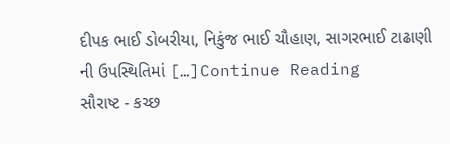દીપક ભાઈ ડોબરીયા, નિકુંજ ભાઈ ચૌહાણ, સાગરભાઈ ટાઢાણી ની ઉપસ્થિતિમાં […]Continue Reading
સૌરાષ્ટ - કચ્છ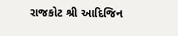રાજકોટ શ્રી આદિજિન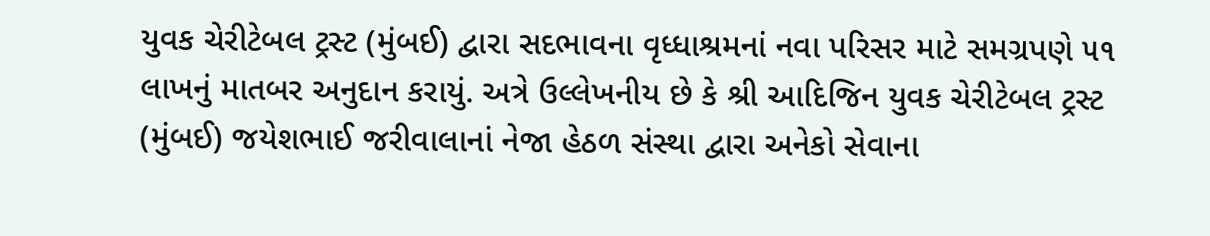યુવક ચેરીટેબલ ટ્રસ્ટ (મુંબઈ) દ્વારા સદભાવના વૃધ્ધાશ્રમનાં નવા પરિસર માટે સમગ્રપણે ૫૧ લાખનું માતબર અનુદાન કરાયું. અત્રે ઉલ્લેખનીય છે કે શ્રી આદિજિન યુવક ચેરીટેબલ ટ્રસ્ટ (મુંબઈ) જયેશભાઈ જરીવાલાનાં નેજા હેઠળ સંસ્થા દ્વારા અનેકો સેવાના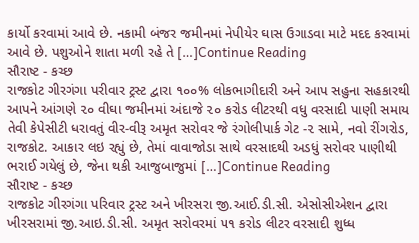કાર્યો કરવામાં આવે છે. નકામી બંજર જમીનમાં નેપીયેર ઘાસ ઉગાડવા માટે મદદ કરવામાં આવે છે. પશુઓને શાતા મળી રહે તે […]Continue Reading
સૌરાષ્ટ - કચ્છ
રાજકોટ ગીરગંગા પરીવાર ટ્રસ્ટ દ્વારા ૧૦૦% લોકભાગીદારી અને આપ સહુના સહકારથી આપને આંગણે ૨૦ વીઘા જમીનમાં અંદાજે ૨૦ કરોડ લીટરથી વધુ વરસાદી પાણી સમાય તેવી કેપેસીટી ધરાવતું વીર-વીરૂ અમૃત સરોવર જે રંગોલીપાર્ક ગેટ -૨ સામે, નવો રીંગરોડ, રાજકોટ. આકાર લઇ રહ્યું છે, તેમાં વાવાજોડા સાથે વરસાદથી અડધું સરોવર પાણીથી ભરાઈ ગયેલું છે, જેના થકી આજુબાજુમાં […]Continue Reading
સૌરાષ્ટ - કચ્છ
રાજકોટ ગીરગંગા પરિવાર ટ્રસ્ટ અને ખીરસરા જી.આઈ.ડી.સી. એસોસીએશન દ્વારા ખીરસરામાં જી.આઇ.ડી.સી. અમૃત સરોવરમાં ૫૧ કરોડ લીટર વરસાદી શુધ્ધ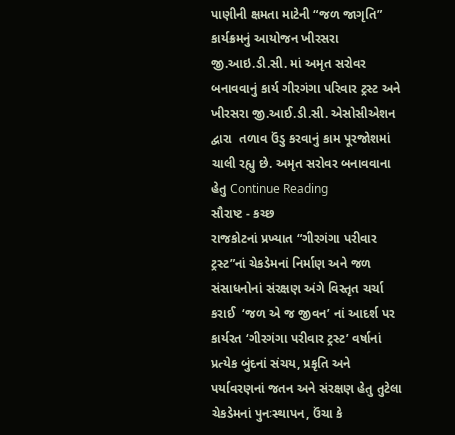પાણીની ક્ષમતા માટેની “જળ જાગૃતિ” કાર્યક્રમનું આયોજન ખીરસરા જી.આઇ.ડી.સી. માં અમૃત સરોવર બનાવવાનું કાર્ય ગીરગંગા પરિવાર ટ્રસ્ટ અને ખીરસરા જી.આઈ.ડી.સી. એસોસીએશન દ્વારા  તળાવ ઉંડુ કરવાનું કામ પૂરજોશમાં ચાલી રહ્યુ છે. અમૃત સરોવર બનાવવાના હેતુ Continue Reading
સૌરાષ્ટ - કચ્છ
રાજકોટનાં પ્રખ્યાત “ગીરગંગા પરીવાર ટ્રસ્ટ”નાં ચેકડેમનાં નિર્માણ અને જળ સંસાધનોનાં સંરક્ષણ અંગે વિસ્તૃત ચર્ચા કરાઈ  ‘જળ એ જ જીવન’ નાં આદર્શ પર કાર્યરત ‘ગીરગંગા પરીવાર ટ્રસ્ટ’ વર્ષાનાં પ્રત્યેક બુંદનાં સંચય, પ્રકૃતિ અને પર્યાવરણનાં જતન અને સંરક્ષણ હેતુ તુટેલા ચેકડેમનાં પુનઃસ્થાપન, ઉંચા કે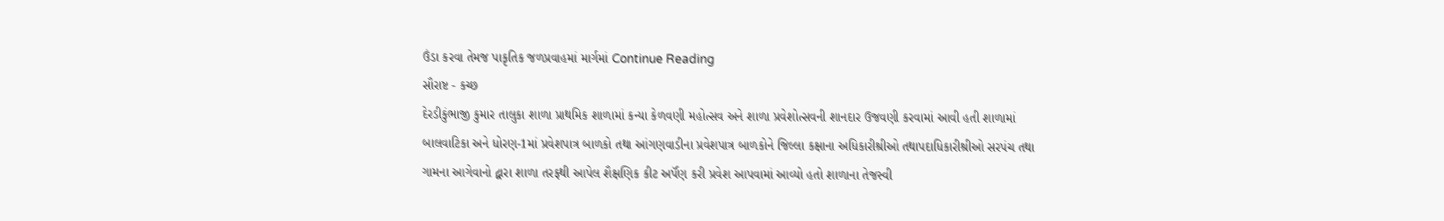ઉંડા કરવા તેમજ પાકૃતિક જળપ્રવાહમાં માર્ગમાં Continue Reading
સૌરાષ્ટ - કચ્છ
દેરડીકુંભાજી કુમાર તાલુકા શાળા પ્રાથમિક શાળામાં કન્યા કેળવણી મહોત્સવ અને શાળા પ્રવેશોત્સવની શાનદાર ઉજવણી કરવામાં આવી હતી શાળામાં બાલવાટિકા અને ધોરણ-1માં પ્રવેશપાત્ર બાળકો તથા આંગણવાડીના પ્રવેશપાત્ર બાળકોને જિલ્લા કક્ષાના અધિકારીશ્રીઓ તથાપદાધિકારીશ્રીઓ સરપંચ તથા ગામના આગેવાનો દ્વારા શાળા તરફથી આપેલ શૈક્ષણિક કીટ અર્પૅણ કરી પ્રવેશ આપવામાં આવ્યો હતો શાળાના તેજસ્વી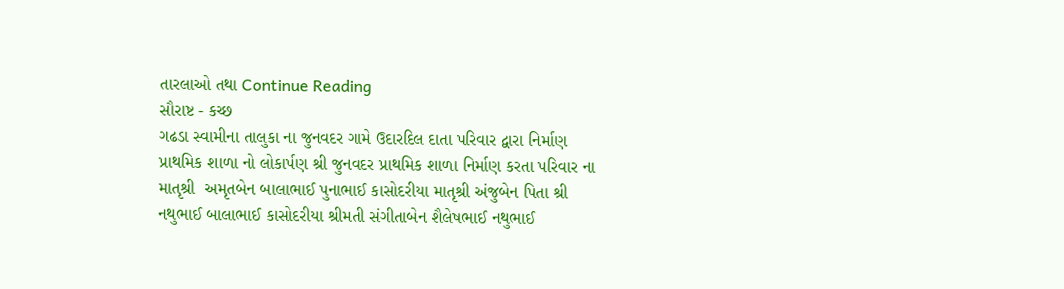તારલાઓ તથા Continue Reading
સૌરાષ્ટ - કચ્છ
ગઢડા સ્વામીના તાલુકા ના જુનવદર ગામે ઉદારદિલ દાતા પરિવાર દ્વારા નિર્માણ પ્રાથમિક શાળા નો લોકાર્પણ શ્રી જુનવદર પ્રાથમિક શાળા નિર્માણ કરતા પરિવાર ના માતૃશ્રી  અમૃતબેન‌ ‌બાલાભાઈ પુનાભાઈ કાસોદરીયા માતૃશ્રી અંજુબેન પિતા શ્રી નથુભાઈ બાલાભાઈ કાસોદરીયા શ્રીમતી સંગીતાબેન શૈલેષભાઈ નથુભાઈ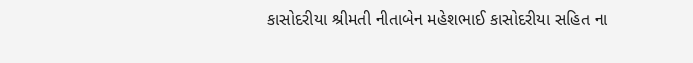કાસોદરીયા શ્રીમતી નીતાબેન મહેશભાઈ કાસોદરીયા સહિત ના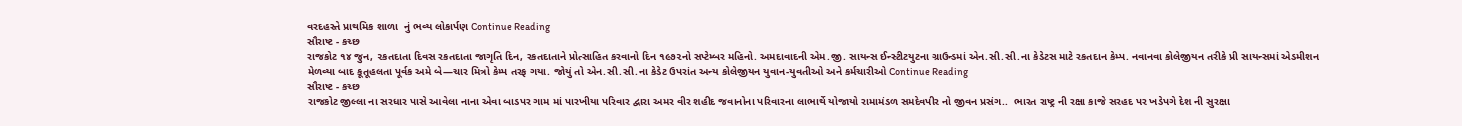વરદહસ્તે પ્રાથમિક શાળા  નું ભવ્ય લોકાર્પણ Continue Reading
સૌરાષ્ટ - કચ્છ
રાજકોટ ૧૪ જુન, ૨કતદાતા દિવસ રકતદાતા જાગૃતિ દિન, રકતદાતાને પ્રોત્સાહિત કરવાનો દિન ૧૯૭૨નો સપ્ટેમ્બર મહિનો. અમદાવાદની એમ.જી. સાયન્સ ઈન્સ્ટીટયુટના ગ્રાઉન્ડમાં એન.સી.સી.ના કેડેટસ માટે રકતદાન કેમ્પ. નવાનવા કોલેજીયન તરીકે પ્રી સાયન્સમાં એડમીશન મેળવ્યા બાદ કૂતૂહલતા પૂર્વક અમે બે—ચાર મિત્રો કેમ્પ તરફ ગયા. જોયું તો એન.સી.સી.ના કેડેટ ઉપરાંત અન્ય કોલેજીયન યુવાન-યુવતીઓ અને કર્મચારીઓ Continue Reading
સૌરાષ્ટ - કચ્છ
રાજકોટ જીલ્લા ના સરધાર પાસે આવેલા નાના એવા બાડપર ગામ માં પારખીયા પરિવાર દ્વારા અમર વીર શહીદ જવાનોના પરિવારના લાભાર્થે યોજાયો રામામંડળ સમદેવપીર નો જીવન પ્રસંગ..  ભારત રાષ્ટ્ર ની રક્ષા કાજે સરહદ પર ખડેપગે દેશ ની સુરક્ષા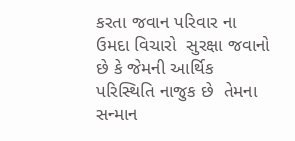કરતા જવાન પરિવાર ના ઉમદા વિચારો  સુરક્ષા જવાનો છે કે જેમની આર્થિક પરિસ્થિતિ નાજુક છે  તેમના સન્માન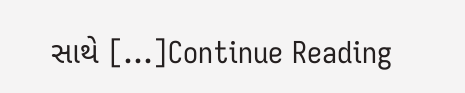સાથે […]Continue Reading